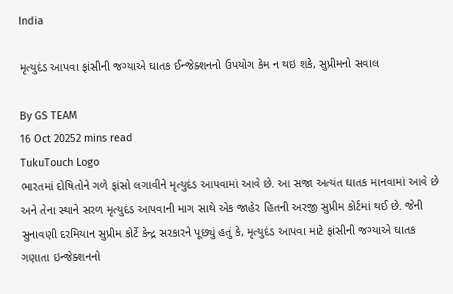India

મૃત્યુદંડ આપવા ફાંસીની જગ્યાએ ઘાતક ઈન્જેક્શનનો ઉપયોગ કેમ ન થઇ શકે, સુપ્રીમનો સવાલ

By GS TEAM
16 Oct 20252 mins read
TukuTouch Logo
ભારતમાં દોષિતોને ગળે ફાંસો લગાવીને મૃત્યુદંડ આપવામાં આવે છે. આ સજા અત્યંત ઘાતક માનવામાં આવે છે અને તેના સ્થાને સરળ મૃત્યુદંડ આપવાની માગ સાથે એક જાહેર હિતની અરજી સુપ્રીમ કોર્ટમાં થઈ છે. જેની સુનાવણી દરમિયાન સુપ્રીમ કોર્ટે કેન્દ્ર સરકારને પૂછ્યું હતું કે, મૃત્યુદંડ આપવા માટે ફાંસીની જગ્યાએ ઘાતક ગણાતા ઇન્જેક્શનનો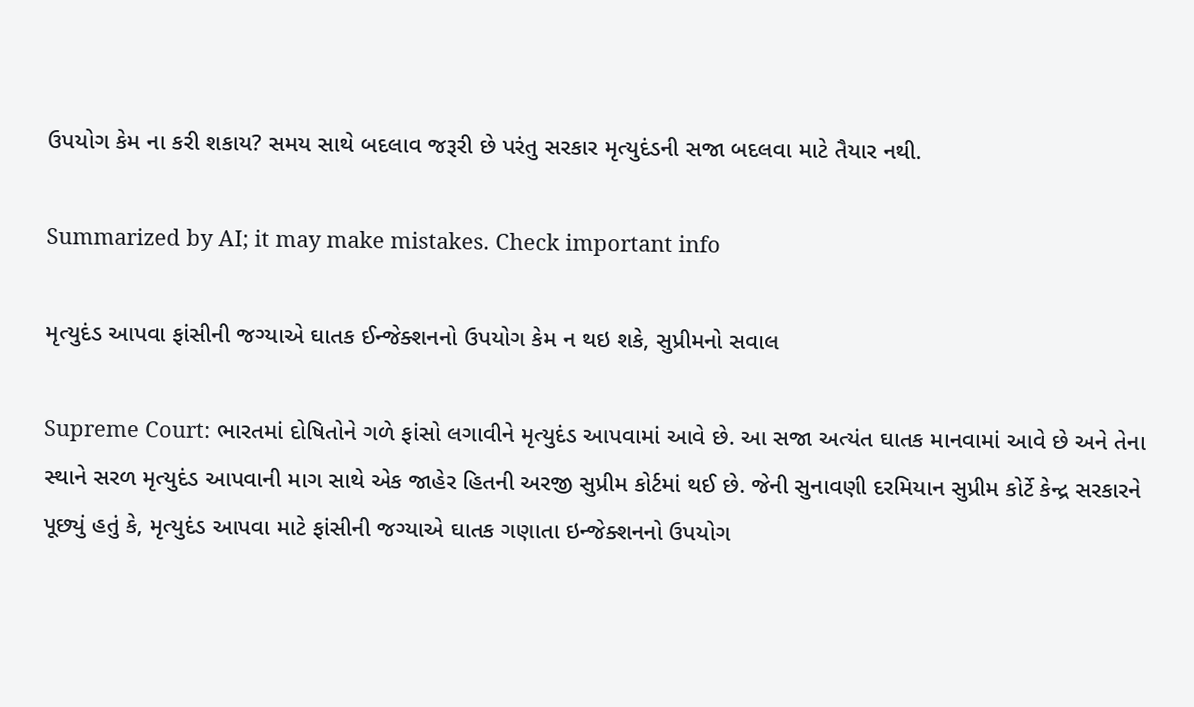ઉપયોગ કેમ ના કરી શકાય? સમય સાથે બદલાવ જરૂરી છે પરંતુ સરકાર મૃત્યુદંડની સજા બદલવા માટે તૈયાર નથી.

Summarized by AI; it may make mistakes. Check important info

મૃત્યુદંડ આપવા ફાંસીની જગ્યાએ ઘાતક ઈન્જેક્શનનો ઉપયોગ કેમ ન થઇ શકે, સુપ્રીમનો સવાલ

Supreme Court: ભારતમાં દોષિતોને ગળે ફાંસો લગાવીને મૃત્યુદંડ આપવામાં આવે છે. આ સજા અત્યંત ઘાતક માનવામાં આવે છે અને તેના સ્થાને સરળ મૃત્યુદંડ આપવાની માગ સાથે એક જાહેર હિતની અરજી સુપ્રીમ કોર્ટમાં થઈ છે. જેની સુનાવણી દરમિયાન સુપ્રીમ કોર્ટે કેન્દ્ર સરકારને પૂછ્યું હતું કે, મૃત્યુદંડ આપવા માટે ફાંસીની જગ્યાએ ઘાતક ગણાતા ઇન્જેક્શનનો ઉપયોગ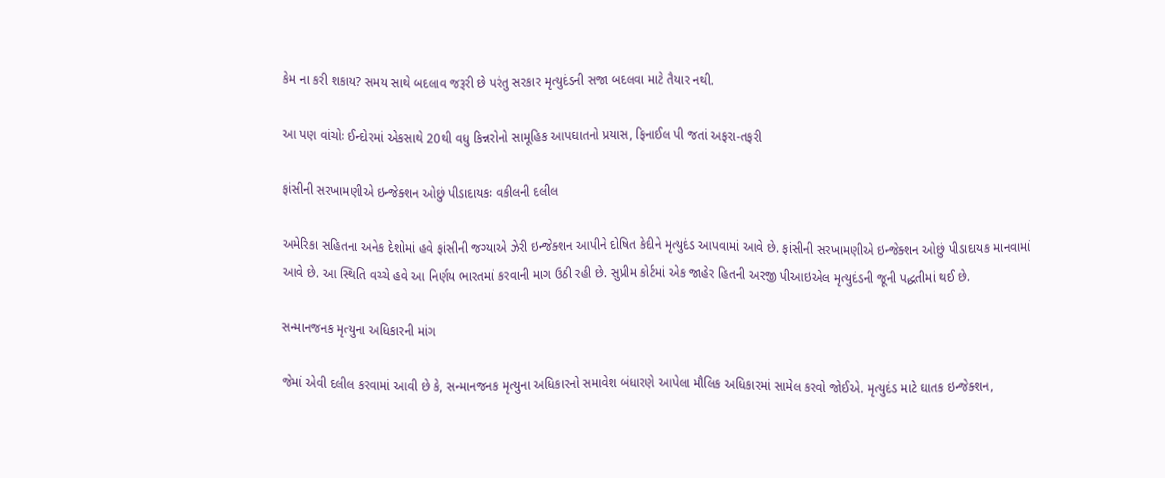કેમ ના કરી શકાય? સમય સાથે બદલાવ જરૂરી છે પરંતુ સરકાર મૃત્યુદંડની સજા બદલવા માટે તૈયાર નથી.

આ પણ વાંચોઃ ઈન્દોરમાં એકસાથે 20થી વધુ કિન્નરોનો સામૂહિક આપઘાતનો પ્રયાસ, ફિનાઈલ પી જતાં અફરા-તફરી

ફાંસીની સરખામણીએ ઇન્જેક્શન ઓછું પીડાદાયકઃ વકીલની દલીલ

અમેરિકા સહિતના અનેક દેશોમાં હવે ફાંસીની જગ્યાએ ઝેરી ઇન્જેક્શન આપીને દોષિત કેદીને મૃત્યુદંડ આપવામાં આવે છે. ફાંસીની સરખામણીએ ઇન્જેક્શન ઓછું પીડાદાયક માનવામાં આવે છે. આ સ્થિતિ વચ્ચે હવે આ નિર્ણય ભારતમાં કરવાની માગ ઉઠી રહી છે. સુપ્રીમ કોર્ટમાં એક જાહેર હિતની અરજી પીઆઇએલ મૃત્યુદંડની જૂની પદ્ધતીમાં થઈ છે.

સન્માનજનક મૃત્યુના અધિકારની માંગ

જેમાં એવી દલીલ કરવામાં આવી છે કે, સન્માનજનક મૃત્યુના અધિકારનો સમાવેશ બંધારણે આપેલા મૌલિક અધિકારમાં સામેલ કરવો જોઈએ. મૃત્યુદંડ માટે ઘાતક ઇન્જેક્શન,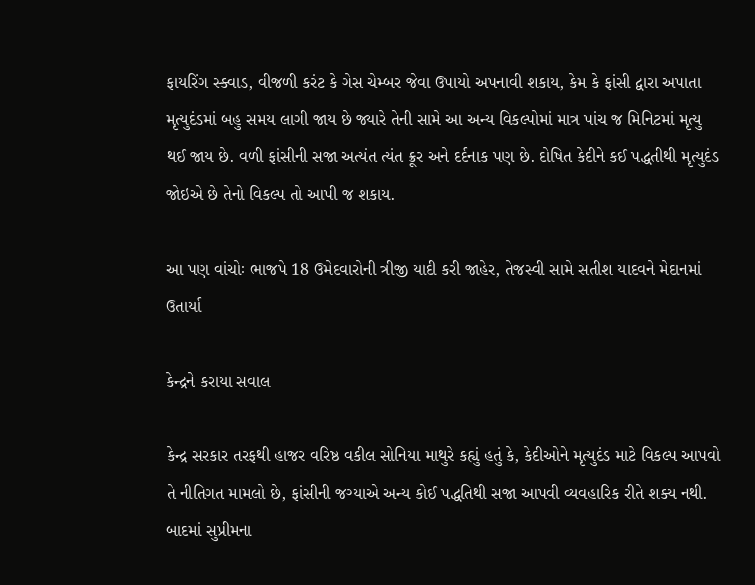ફાયરિંગ સ્ક્વાડ, વીજળી કરંટ કે ગેસ ચેમ્બર જેવા ઉપાયો અપનાવી શકાય, કેમ કે ફાંસી દ્વારા અપાતા મૃત્યુદંડમાં બહુ સમય લાગી જાય છે જ્યારે તેની સામે આ અન્ય વિકલ્પોમાં માત્ર પાંચ જ મિનિટમાં મૃત્યુ થઈ જાય છે. વળી ફાંસીની સજા અત્યંત ત્યંત ક્રૂર અને દર્દનાક પણ છે. દોષિત કેદીને કઈ પદ્ધતીથી મૃત્યુદંડ જોઇએ છે તેનો વિકલ્પ તો આપી જ શકાય.

આ પણ વાંચોઃ ભાજપે 18 ઉમેદવારોની ત્રીજી યાદી કરી જાહેર, તેજસ્વી સામે સતીશ યાદવને મેદાનમાં ઉતાર્યા

કેન્દ્રને કરાયા સવાલ

કેન્દ્ર સરકાર તરફથી હાજર વરિષ્ઠ વકીલ સોનિયા માથુરે કહ્યું હતું કે, કેદીઓને મૃત્યુદંડ માટે વિકલ્પ આપવો તે નીતિગત મામલો છે, ફાંસીની જગ્યાએ અન્ય કોઈ પદ્ધતિથી સજા આપવી વ્યવહારિક રીતે શક્ય નથી. બાદમાં સુપ્રીમના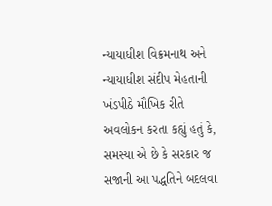ન્યાયાધીશ વિક્રમનાથ અને ન્યાયાધીશ સંદીપ મેહતાની ખંડપીઠે મૌખિક રીતે અવલોકન કરતા કહ્યું હતું કે, સમસ્યા એ છે કે સરકાર જ સજાની આ પદ્ધતિને બદલવા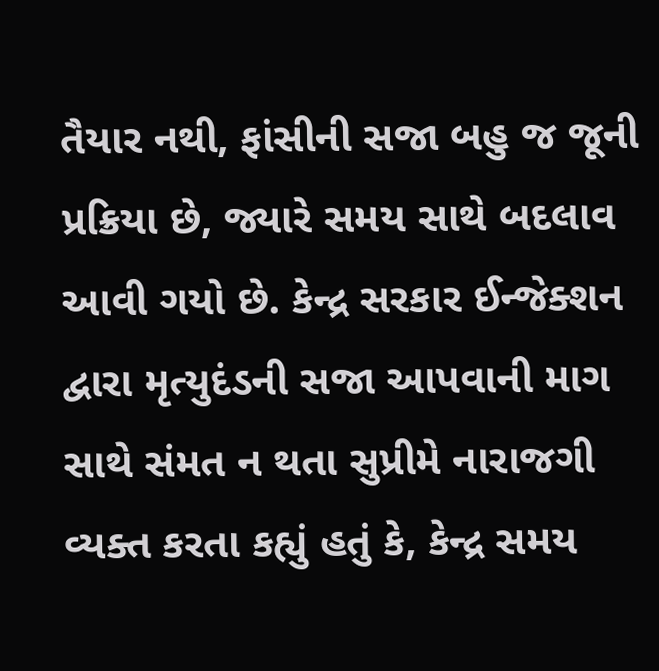તૈયાર નથી, ફાંસીની સજા બહુ જ જૂની પ્રક્રિયા છે, જ્યારે સમય સાથે બદલાવ આવી ગયો છે. કેન્દ્ર સરકાર ઈન્જેક્શન દ્વારા મૃત્યુદંડની સજા આપવાની માગ સાથે સંમત ન થતા સુપ્રીમે નારાજગી વ્યક્ત કરતા કહ્યું હતું કે, કેન્દ્ર સમય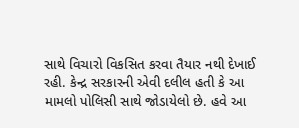સાથે વિચારો વિકસિત કરવા તૈયાર નથી દેખાઈ રહી. કેન્દ્ર સરકારની એવી દલીલ હતી કે આ મામલો પોલિસી સાથે જોડાયેલો છે. હવે આ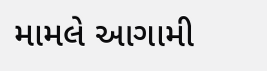મામલે આગામી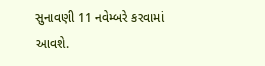સુનાવણી 11 નવેમ્બરે કરવામાં આવશે.